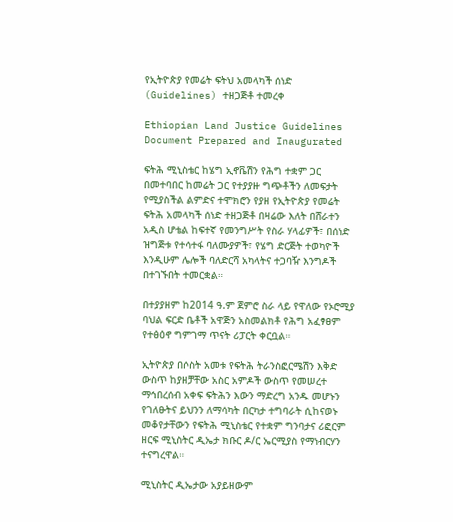የኢትዮጵያ የመሬት ፍትህ አመላካች ሰነድ (Guidelines) ተዘጋጅቶ ተመረቀ

Ethiopian Land Justice Guidelines Document Prepared and Inaugurated

ፍትሕ ሚኒስቴር ከሄግ ኢኖቬሽን የሕግ ተቋም ጋር በመተባበር ከመሬት ጋር የተያያዙ ግጭቶችን ለመፍታት የሚያስችል ልምድና ተሞክሮን የያዘ የኢትዮጵያ የመሬት ፍትሕ አመላካች ሰነድ ተዘጋጅቶ በዛሬው እለት በሸራተን አዲስ ሆቴል ከፍተኛ የመንግሥት የስራ ሃላፊዎች፣ በሰነድ ዝግጅቱ የተሳተፋ ባለሙያዎች፣ የሄግ ድርጅት ተወካዮች እንዲሁም ሌሎች ባለድርሻ አካላትና ተጋባዥ እንግዶች በተገኙበት ተመርቋል።

በተያያዘም ከ2014 ዓ.ም ጀምሮ ስራ ላይ የዋለው የኦሮሚያ ባህል ፍርድ ቤቶች አዋጅን አስመልክቶ የሕግ አፈፃፀም የተፅዕኖ ግምገማ ጥናት ሪፓርት ቀርቧል።

ኢትዮጵያ በሶስት አመቱ የፍትሕ ትራንስፎርሜሽን እቅድ ውስጥ ከያዘቻቸው አስር አምዶች ውስጥ የመሠረተ ማኅበረሰብ አቀፍ ፍትሕን እውን ማድረግ አንዱ መሆኑን የገለፁትና ይህንን ለማሳካት በርካታ ተግባራት ሲከናወኑ መቆየታቸውን የፍትሕ ሚኒስቴር የተቋም ግንባታና ሪፎርም ዘርፍ ሚኒስትር ዲኤታ ክቡር ዶ/ር ኤርሚያስ የማነብርሃን ተናግረዋል።

ሚኒስትር ዲኤታው አያይዘውም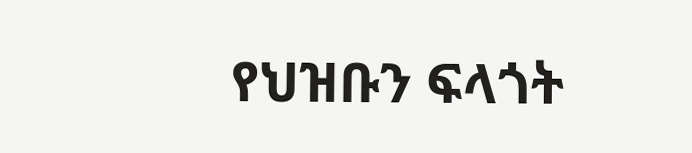የህዝቡን ፍላጎት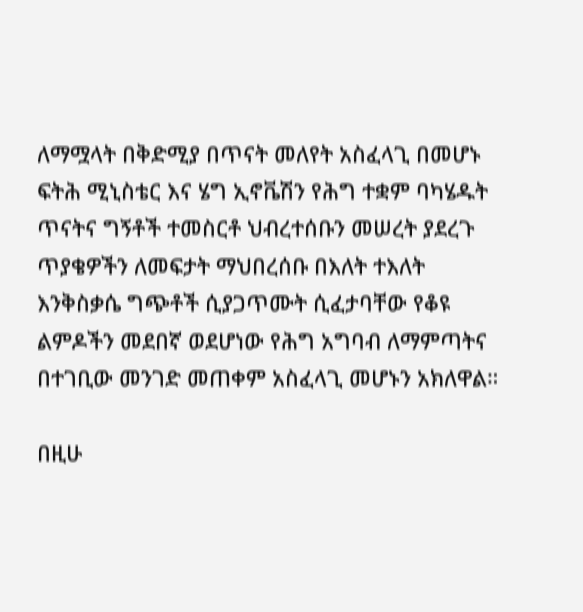ለማሟላት በቅድሚያ በጥናት መለየት አስፈላጊ በመሆኑ ፍትሕ ሚኒስቴር እና ሄግ ኢኖቬሽን የሕግ ተቋም ባካሄዱት ጥናትና ግኝቶች ተመስርቶ ህብረተሰቡን መሠረት ያደረጉ ጥያቄዎችን ለመፍታት ማህበረሰቡ በእለት ተእለት እንቅስቃሴ ግጭቶች ሲያጋጥሙት ሲፈታባቸው የቆዩ ልምዶችን መደበኛ ወደሆነው የሕግ አግባብ ለማምጣትና በተገቢው መንገድ መጠቀም አስፈላጊ መሆኑን አክለዋል።

በዚሁ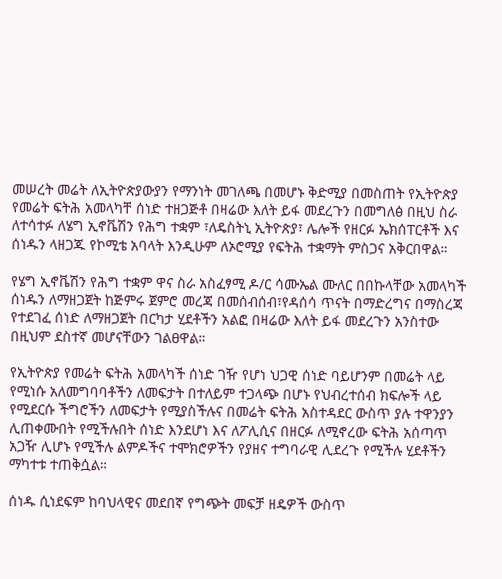መሠረት መሬት ለኢትዮጵያውያን የማንነት መገለጫ በመሆኑ ቅድሚያ በመስጠት የኢትዮጵያ የመሬት ፍትሕ አመላካቸ ሰነድ ተዘጋጅቶ በዛሬው እለት ይፋ መደረጉን በመግለፅ በዚህ ስራ ለተሳተፉ ለሄግ ኢኖቬሽን የሕግ ተቋም ፣ለዴስትኒ ኢትዮጵያ፣ ሌሎች የዘርፉ ኤክሰፐርቶች እና ሰነዱን ላዘጋጁ የኮሚቴ አባላት እንዲሁም ለኦሮሚያ የፍትሕ ተቋማት ምስጋና አቅርበዋል።

የሄግ ኢኖቬሽን የሕግ ተቋም ዋና ስራ አስፈፃሚ ዶ/ር ሳሙኤል ሙለር በበኩላቸው አመላካች ሰነዱን ለማዘጋጀት ከጅምሩ ጀምሮ መረጃ በመሰብሰብ፣የዳሰሳ ጥናት በማድረግና በማስረጃ የተደገፈ ሰነድ ለማዘጋጀት በርካታ ሂደቶችን አልፎ በዛሬው እለት ይፋ መደረጉን አንስተው በዚህም ደስተኛ መሆናቸውን ገልፀዋል።

የኢትዮጵያ የመሬት ፍትሕ አመላካች ሰነድ ገዥ የሆነ ህጋዊ ሰነድ ባይሆንም በመሬት ላይ የሚነሱ አለመግባባቶችን ለመፍታት በተለይም ተጋላጭ በሆኑ የህብረተሰብ ክፍሎች ላይ የሚደርሱ ችግሮችን ለመፍታት የሚያስችሉና በመሬት ፍትሕ አስተዳደር ውስጥ ያሉ ተዋንያን ሊጠቀሙበት የሚችሉበት ሰነድ እንደሆነ እና ለፖሊሲና በዘርፉ ለሚኖረው ፍትሕ አሰጣጥ አጋዥ ሊሆኑ የሚችሉ ልምዶችና ተሞክሮዎችን የያዘና ተግባራዊ ሊደረጉ የሚችሉ ሂደቶችን ማካተቱ ተጠቅሷል።

ሰነዱ ሲነደፍም ከባህላዊና መደበኛ የግጭት መፍቻ ዘዴዎች ውስጥ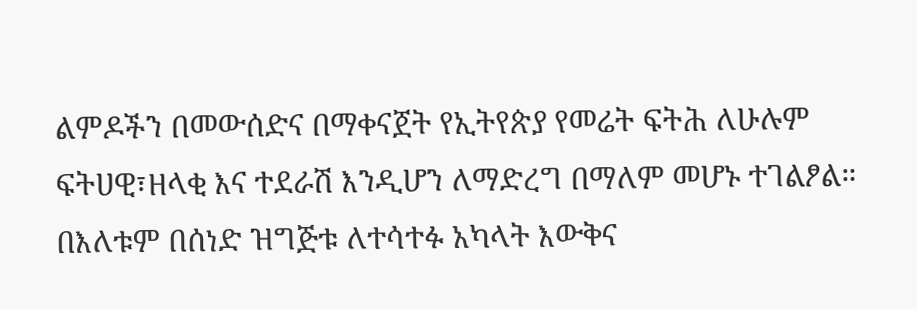ልምዶችን በመውሰድና በማቀናጀት የኢትየጵያ የመሬት ፍትሕ ለሁሉም ፍትሀዊ፣ዘላቂ እና ተደራሽ እንዲሆን ለማድረግ በማለም መሆኑ ተገልፆል። በእለቱም በሰነድ ዝግጅቱ ለተሳተፉ አካላት እውቅና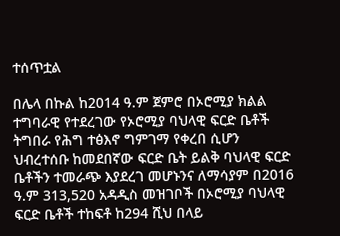ተሰጥቷል

በሌላ በኩል ከ2014 ዓ.ም ጀምሮ በኦሮሚያ ክልል ተግባራዊ የተደረገው የኦሮሚያ ባህላዊ ፍርድ ቤቶች ትግበራ የሕግ ተፅእኖ ግምገማ የቀረበ ሲሆን ህብረተሰቡ ከመደበኛው ፍርድ ቤት ይልቅ ባህላዊ ፍርድ ቤቶችን ተመራጭ እያደረገ መሆኑንና ለማሳያም በ2016 ዓ.ም 313,520 አዳዲስ መዝገቦች በኦሮሚያ ባህላዊ ፍርድ ቤቶች ተከፍቶ ከ294 ሺህ በላይ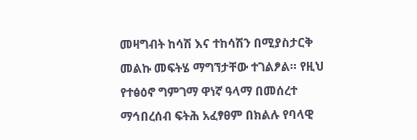መዛግብት ከሳሽ እና ተከሳሽን በሚያስታርቅ መልኩ መፍትሄ ማግኘታቸው ተገልፆል። የዚህ የተፅዕኖ ግምገማ ዋነኛ ዓላማ በመሰረተ ማኅበረሰብ ፍትሕ አፈፃፀም በክልሉ የባላዊ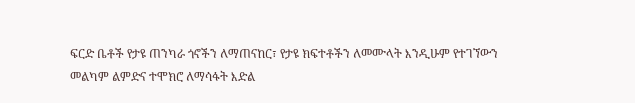ፍርድ ቤቶች የታዩ ጠንካራ ጎኖችን ለማጠናከር፣ የታዩ ክፍተቶችን ለመሙላት እንዲሁም የተገኘውን መልካም ልምድና ተሞክሮ ለማሳፋት እድል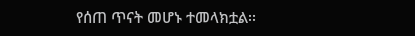የሰጠ ጥናት መሆኑ ተመላክቷል፡፡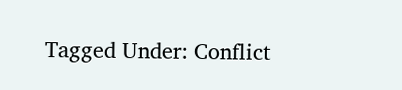Tagged Under: Conflict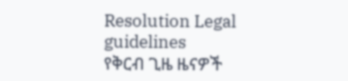Resolution Legal guidelines
የቅርብ ጊዜ ዜናዎች